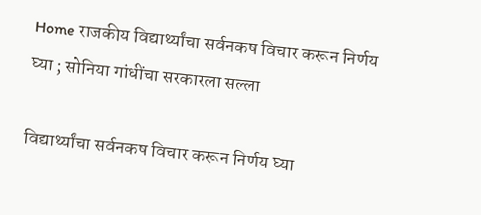Home राजकीय विद्यार्थ्यांचा सर्वनकष विचार करून निर्णय घ्या ; सोनिया गांधींचा सरकारला सल्ला

विद्यार्थ्यांचा सर्वनकष विचार करून निर्णय घ्या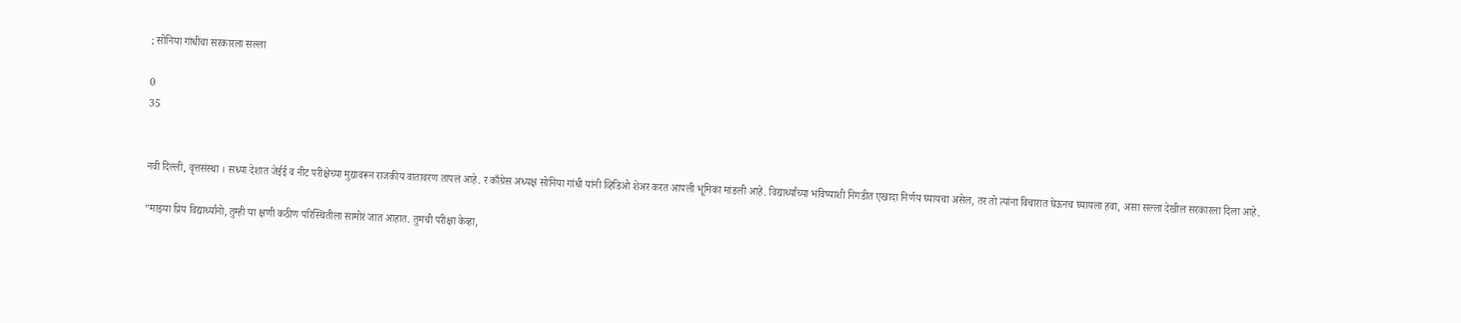; सोनिया गांधींचा सरकारला सल्ला

0
35


नवी दिल्ली, वृत्तसंस्था । सध्या देशात जेईई व नीट परीक्षेच्या मुद्यावरून राजकीय वातावरण तापलं आहे. र काँग्रेस अध्यक्ष सोनिया गांधी यांनी व्हिडिओ शेअर करत आपली भूमिका मांडली आहे. विद्यार्थ्यांच्या भविष्याशी निगडीत एखादा निर्णय घ्यायचा असेल, तर तो त्यांना विचारात घेऊनच घ्यायला हवा, असा सल्ला देखील सरकारला दिला आहे.

”माझ्या प्रिय विद्यार्थ्यांनो, तुम्ही या क्षणी कठीण परिस्थितीला सामोरं जात आहात. तुमची परीक्षा केव्हा,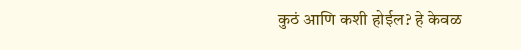कुठं आणि कशी होईल? हे केवळ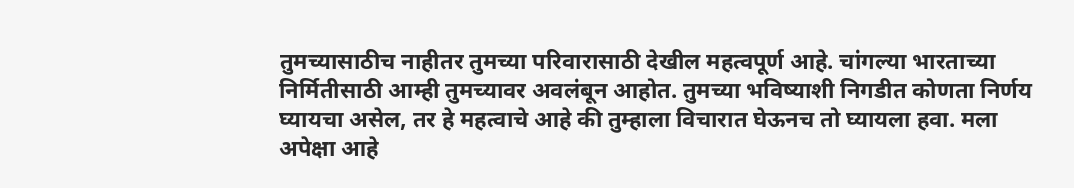तुमच्यासाठीच नाहीतर तुमच्या परिवारासाठी देखील महत्वपूर्ण आहे. चांगल्या भारताच्या निर्मितीसाठी आम्ही तुमच्यावर अवलंबून आहोत. तुमच्या भविष्याशी निगडीत कोणता निर्णय घ्यायचा असेल, तर हे महत्वाचे आहे की तुम्हाला विचारात घेऊनच तो घ्यायला हवा. मला अपेक्षा आहे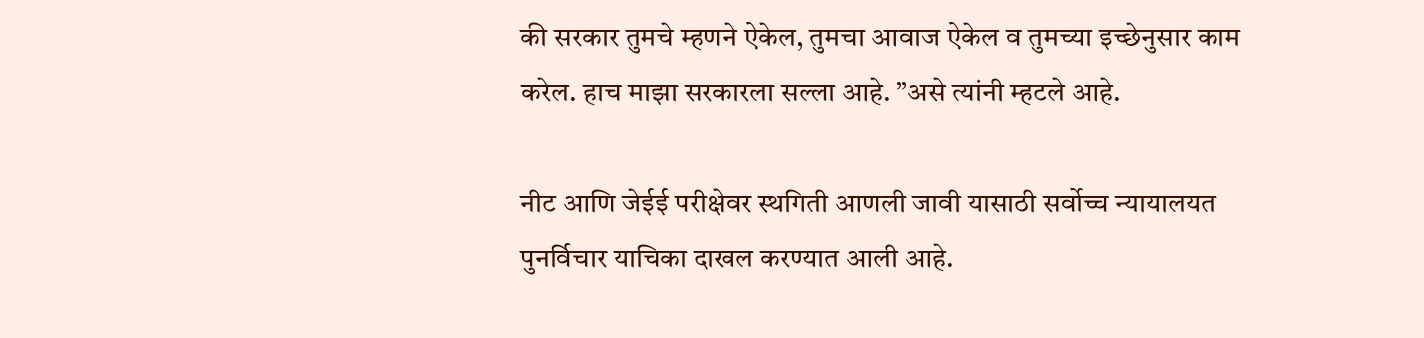की सरकार तुमचे म्हणने ऐकेल, तुमचा आवाज ऐकेल व तुमच्या इच्छेनुसार काम करेल. हाच माझा सरकारला सल्ला आहे. ”असे त्यांनी म्हटले आहे.

नीट आणि जेईई परीक्षेवर स्थगिती आणली जावी यासाठी सर्वोच्च न्यायालयत पुनर्विचार याचिका दाखल करण्यात आली आहे.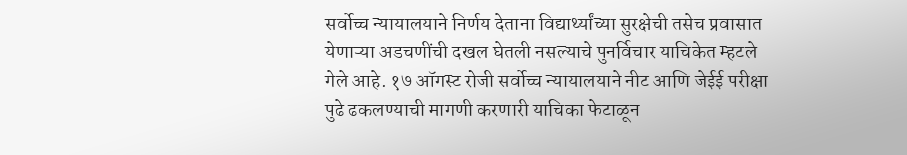सर्वोच्च न्यायालयाने निर्णय देताना विद्यार्थ्यांच्या सुरक्षेची तसेच प्रवासात येणाऱ्या अडचणींची दखल घेतली नसल्याचे पुनर्विचार याचिकेत म्हटले गेले आहे. १७ ऑगस्ट रोजी सर्वोच्च न्यायालयाने नीट आणि जेईई परीक्षा पुढे ढकलण्याची मागणी करणारी याचिका फेटाळून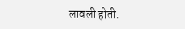लावली होती.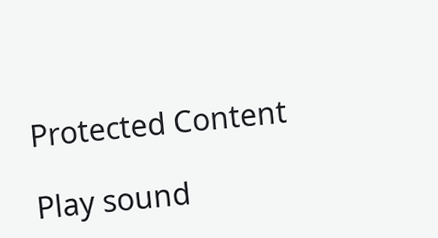Protected Content

Play sound